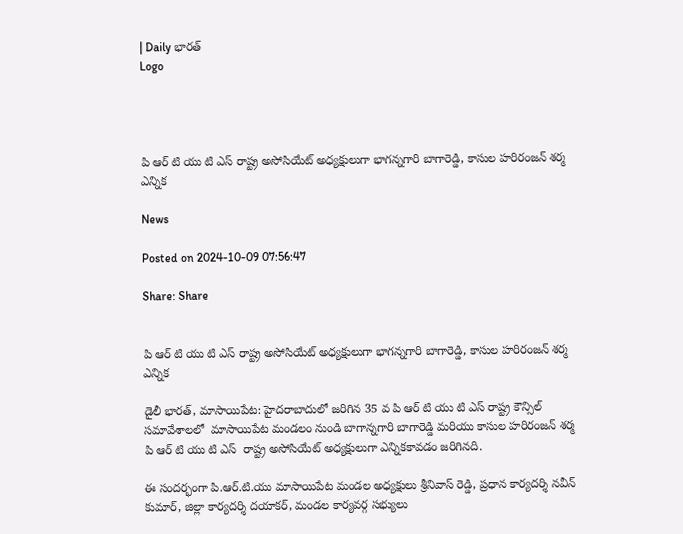| Daily భారత్
Logo




పి ఆర్ టి యు టి ఎస్ రాష్ట్ర అసోసియేట్ అధ్యక్షులుగా భాగన్నగారి బాగారెడ్డి, కాసుల హరిరంజన్ శర్మ ఎన్నిక

News

Posted on 2024-10-09 07:56:47

Share: Share


పి ఆర్ టి యు టి ఎస్ రాష్ట్ర అసోసియేట్ అధ్యక్షులుగా భాగన్నగారి బాగారెడ్డి, కాసుల హరిరంజన్ శర్మ ఎన్నిక

డైలీ భారత్, మాసాయిపేట: హైదరాబాదులో జరిగిన 35 వ పి ఆర్ టి యు టి ఎస్ రాష్ట్ర కౌన్సిల్ సమావేశాలలో  మాసాయిపేట మండలం నుండి బాగాన్నగారి బాగారెడ్డి మరియు కాసుల హరిరంజన్ శర్మ పి ఆర్ టి యు టి ఎస్  రాష్ట్ర అసోసియేట్ అధ్యక్షులుగా ఎన్నికకావడం జరిగినది.

ఈ సందర్భంగా పి.ఆర్.టి.యు మాసాయిపేట మండల అధ్యక్షులు శ్రీనివాస్ రెడ్డి, ప్రధాన కార్యదర్శి నవీన్ కుమార్, జిల్లా కార్యదర్శి దయాకర్, మండల కార్యవర్గ సభ్యులు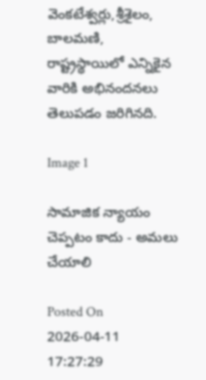వెంకటేశ్వర్లు,శ్రీశైలం, బాలమణి, రాష్ట్రస్థాయిలో ఎన్నికైన వారికి అభినందనలు తెలుపడం జరిగినది.

Image 1

సామాజిక న్యాయం చెప్పటం కాదు - అమలు చేయాలి

Posted On 2026-04-11 17:27:29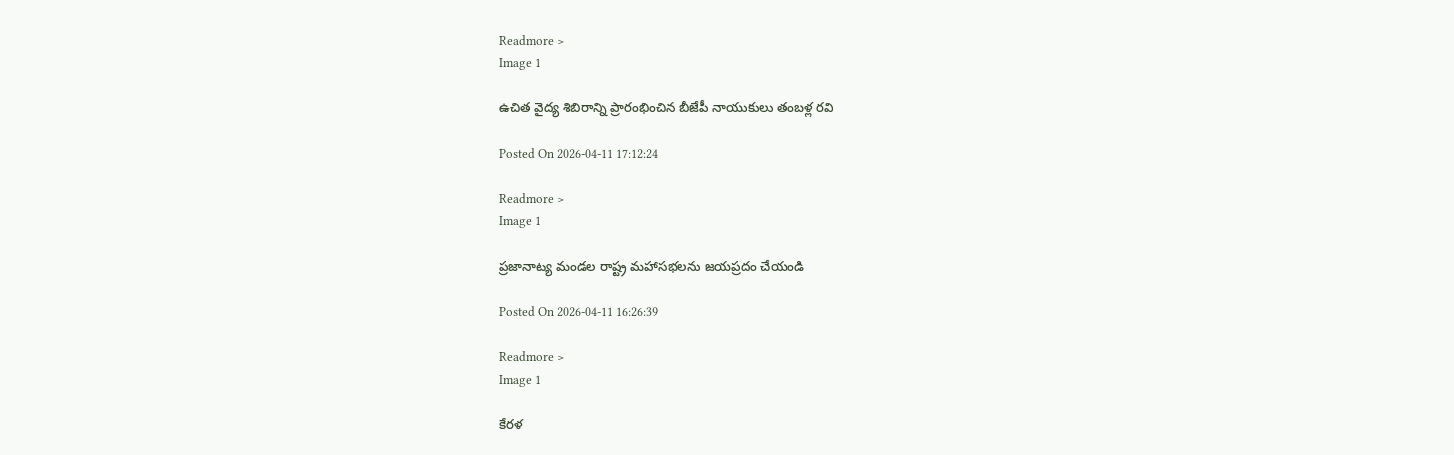Readmore >
Image 1

ఉచిత వైద్య శిబిరాన్ని ప్రారంభించిన బీజేపీ నాయుకులు తంబళ్ల రవి

Posted On 2026-04-11 17:12:24

Readmore >
Image 1

ప్రజానాట్య మండల రాష్ట్ర మహాసభలను జయప్రదం చేయండి

Posted On 2026-04-11 16:26:39

Readmore >
Image 1

కేరళ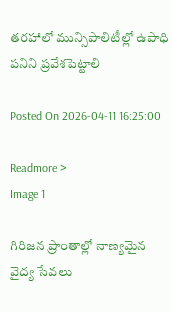తరహాలో మున్సిపాలిటీల్లో ఉపాధి పనిని ప్రవేశపెట్టాలి

Posted On 2026-04-11 16:25:00

Readmore >
Image 1

గిరిజన ప్రాంతాల్లో నాణ్యమైన వైద్య సేవలు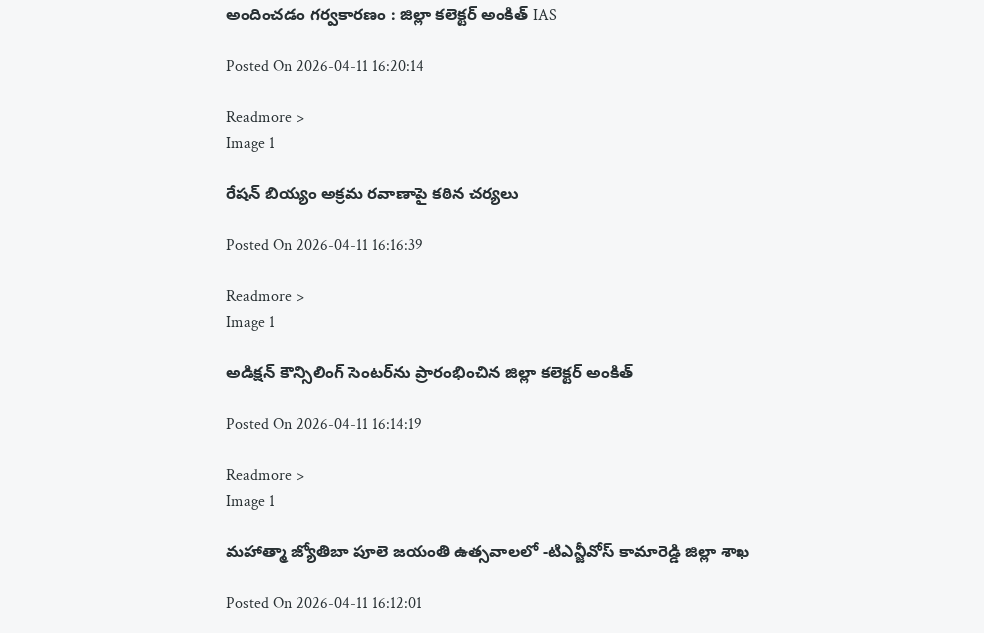అందించడం గర్వకారణం : జిల్లా కలెక్టర్ అంకిత్ IAS

Posted On 2026-04-11 16:20:14

Readmore >
Image 1

రేషన్ బియ్యం అక్రమ రవాణాపై కఠిన చర్యలు

Posted On 2026-04-11 16:16:39

Readmore >
Image 1

అడిక్షన్ కౌన్సిలింగ్ సెంటర్‌ను ప్రారంభించిన జిల్లా కలెక్టర్ అంకిత్

Posted On 2026-04-11 16:14:19

Readmore >
Image 1

మహాత్మా జ్యోతిబా పూలె జయంతి ఉత్సవాలలో -టిఎన్జీవోస్ కామారెడ్డి జిల్లా శాఖ

Posted On 2026-04-11 16:12:01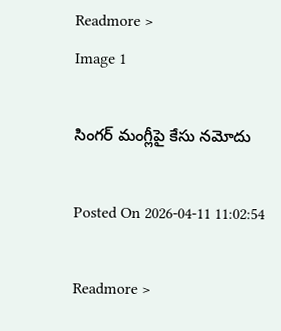Readmore >
Image 1

సింగర్ మంగ్లీపై కేసు నమోదు

Posted On 2026-04-11 11:02:54

Readmore >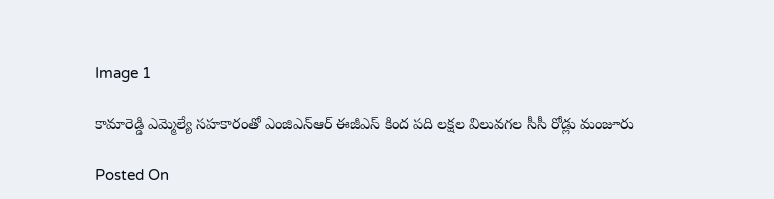Image 1

కామారెడ్డి ఎమ్మెల్యే సహకారంతో ఎంజిఎన్ఆర్ ఈజీఎస్ కింద పది లక్షల విలువగల సీసీ రోడ్లు మంజూరు

Posted On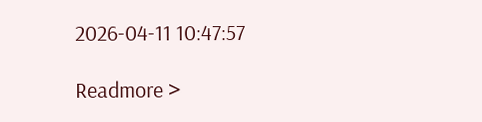2026-04-11 10:47:57

Readmore >